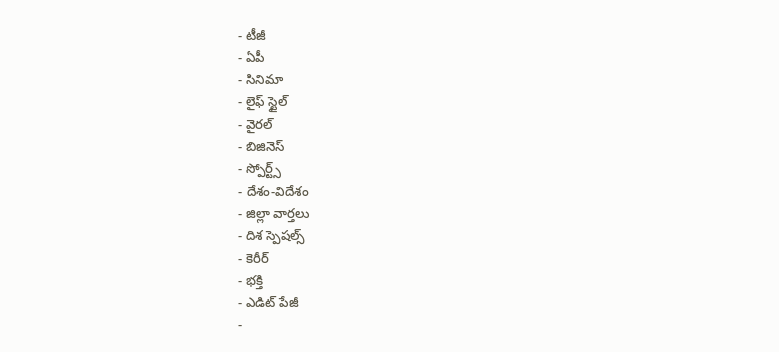- టీజీ
- ఏపీ
- సినిమా
- లైఫ్ స్టైల్
- వైరల్
- బిజినెస్
- స్పోర్ట్స్
- దేశం-విదేశం
- జిల్లా వార్తలు
- దిశ స్పెషల్స్
- కెరీర్
- భక్తి
- ఎడిట్ పేజీ
-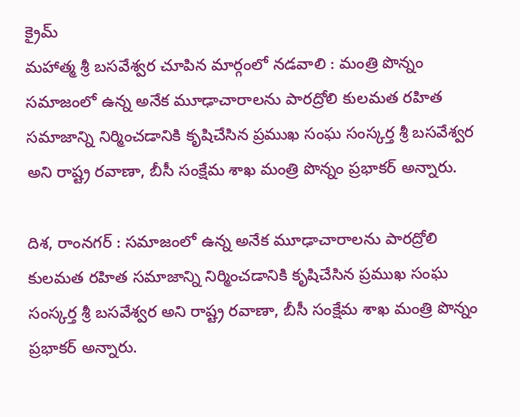క్రైమ్
మహాత్మ శ్రీ బసవేశ్వర చూపిన మార్గంలో నడవాలి : మంత్రి పొన్నం
సమాజంలో ఉన్న అనేక మూఢాచారాలను పారద్రోలి కులమత రహిత సమాజాన్ని నిర్మించడానికి కృషిచేసిన ప్రముఖ సంఘ సంస్కర్త శ్రీ బసవేశ్వర అని రాష్ట్ర రవాణా, బీసీ సంక్షేమ శాఖ మంత్రి పొన్నం ప్రభాకర్ అన్నారు.

దిశ, రాంనగర్ : సమాజంలో ఉన్న అనేక మూఢాచారాలను పారద్రోలి కులమత రహిత సమాజాన్ని నిర్మించడానికి కృషిచేసిన ప్రముఖ సంఘ సంస్కర్త శ్రీ బసవేశ్వర అని రాష్ట్ర రవాణా, బీసీ సంక్షేమ శాఖ మంత్రి పొన్నం ప్రభాకర్ అన్నారు.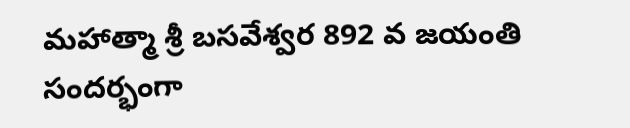మహాత్మా శ్రీ బసవేశ్వర 892 వ జయంతి సందర్భంగా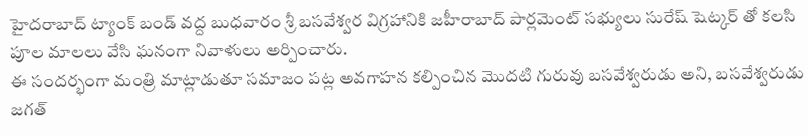హైదరాబాద్ ట్యాంక్ బండ్ వద్ద బుధవారం శ్రీ బసవేశ్వర విగ్రహానికి జహీరాబాద్ పార్లమెంట్ సభ్యులు సురేష్ షెట్కర్ తో కలసి పూల మాలలు వేసి ఘనంగా నివాళులు అర్పించారు.
ఈ సందర్భంగా మంత్రి మాట్లాడుతూ సమాజం పట్ల అవగాహన కల్పించిన మొదటి గురువు బసవేశ్వరుడు అని, బసవేశ్వరుడు జగత్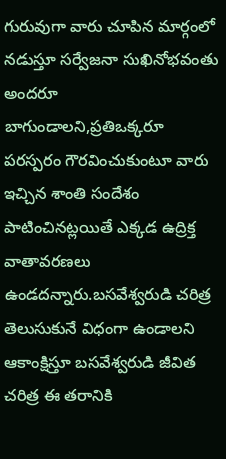గురువుగా వారు చూపిన మార్గంలో నడుస్తూ సర్వేజనా సుఖినోభవంతు అందరూ బాగుండాలని,ప్రతిఒక్కరూ పరస్పరం గౌరవించుకుంటూ వారు ఇచ్చిన శాంతి సందేశం పాటించినట్లయితే ఎక్కడ ఉద్రిక్త వాతావరణలు ఉండదన్నారు.బసవేశ్వరుడి చరిత్ర తెలుసుకునే విధంగా ఉండాలని ఆకాంక్షిస్తూ బసవేశ్వరుడి జీవిత చరిత్ర ఈ తరానికి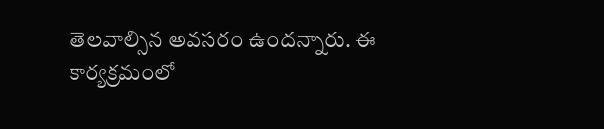తెలవాల్సిన అవసరం ఉందన్నారు. ఈ కార్యక్రమంలో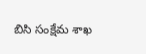బిసి సంక్షేమ శాఖ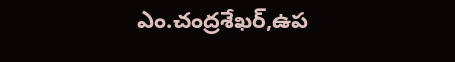ఎం.చంద్రశేఖర్,ఉప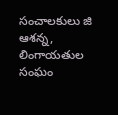సంచాలకులు జి ఆశన్న, లింగాయతుల సంఘం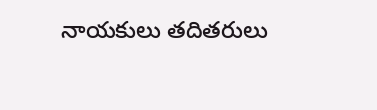నాయకులు తదితరులు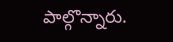పాల్గొన్నారు.